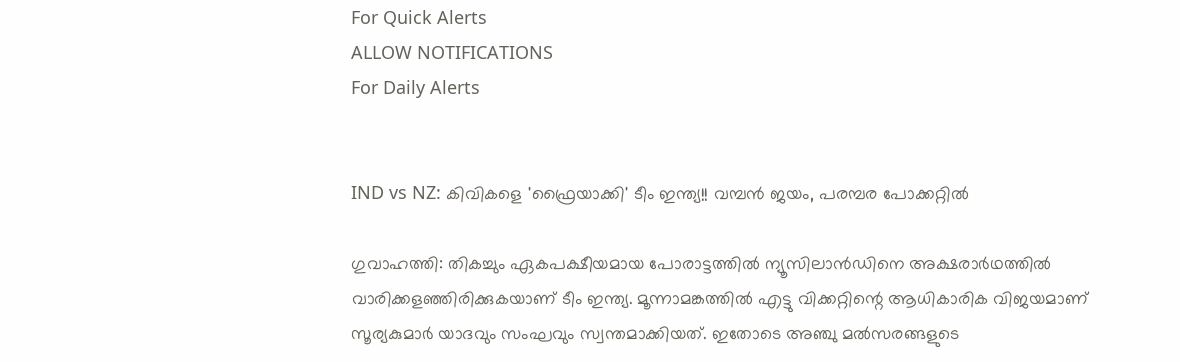For Quick Alerts
ALLOW NOTIFICATIONS
For Daily Alerts


IND vs NZ: കിവികളെ 'ഫ്രൈയാക്കി' ടീം ഇന്ത്യ!! വമ്പന്‍ ജയം, പരമ്പര പോക്കറ്റില്‍

ഗുവാഹത്തി: തികച്ചും ഏകപക്ഷീയമായ പോരാട്ടത്തില്‍ ന്യൂസിലാന്‍ഡിനെ അക്ഷരാര്‍ഥത്തില്‍ വാരിക്കളഞ്ഞിരിക്കുകയാണ് ടീം ഇന്ത്യ. മൂന്നാമങ്കത്തില്‍ എട്ടു വിക്കറ്റിന്റെ ആധികാരിക വിജയമാണ് സൂര്യകുമാര്‍ യാദവും സംഘവും സ്വന്തമാക്കിയത്. ഇതോടെ അഞ്ചു മല്‍സരങ്ങളുടെ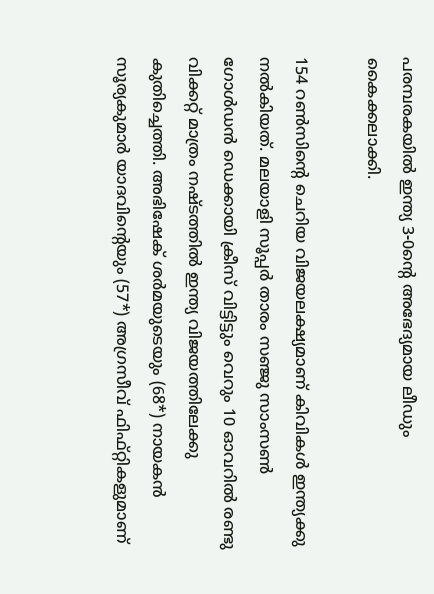പരമ്പരകയില്‍ ഇന്ത്യ 3-0ന്റെ അഭേദ്യമായ ലീഡും കൈക്കലാക്കി.

154 റണ്‍സിന്റെ ചെറിയ വിജയലക്ഷ്യമാണ് കിവികള്‍ ഇന്ത്യക്കു നല്‍കിയത്. മലയാളി സൂപ്പര്‍ താരം സഞ്ജു സാംസണ്‍ ഗോള്‍ഡന്‍ ഡെക്കായി ക്രീസ് വിട്ടിട്ടും വെറും 10 ഓവറില്‍ രണ്ടു വിക്കറ്റ് മാത്രം നഷ്ടത്തില്‍ ഇന്ത്യ വിജയത്തിലേക്കു കുതിച്ചെത്തി. അഭിഷേക് ശര്‍മയുടെയും (68*) നായകന്‍ സൂര്യകുമാര്‍ യാദവിന്റെയും (57*) അഗ്രസീവ് ഫിഫ്റ്റികളുമാണ്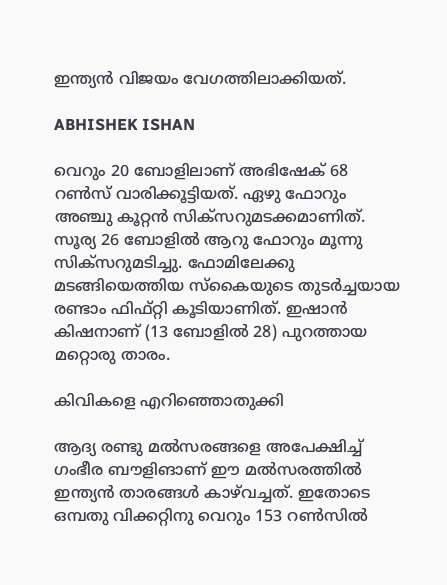ഇന്ത്യന്‍ വിജയം വേഗത്തിലാക്കിയത്.

ABHISHEK ISHAN

വെറും 20 ബോളിലാണ് അഭിഷേക് 68 റണ്‍സ് വാരിക്കൂട്ടിയത്. ഏഴു ഫോറും അഞ്ചു കൂറ്റന്‍ സിക്‌സറുമടക്കമാണിത്. സൂര്യ 26 ബോളില്‍ ആറു ഫോറും മൂന്നു സിക്‌സറുമടിച്ചു. ഫോമിലേക്കു മടങ്ങിയെത്തിയ സ്‌കൈയുടെ തുടര്‍ച്ചയായ രണ്ടാം ഫിഫ്റ്റി കൂടിയാണിത്. ഇഷാന്‍ കിഷനാണ് (13 ബോളില്‍ 28) പുറത്തായ മറ്റൊരു താരം.

കിവികളെ എറിഞ്ഞൊതുക്കി

ആദ്യ രണ്ടു മല്‍സരങ്ങളെ അപേക്ഷിച്ച് ഗംഭീര ബൗളിങാണ് ഈ മല്‍സരത്തില്‍ ഇന്ത്യന്‍ താരങ്ങള്‍ കാഴ്‌വച്ചത്. ഇതോടെ ഒമ്പതു വിക്കറ്റിനു വെറും 153 റണ്‍സില്‍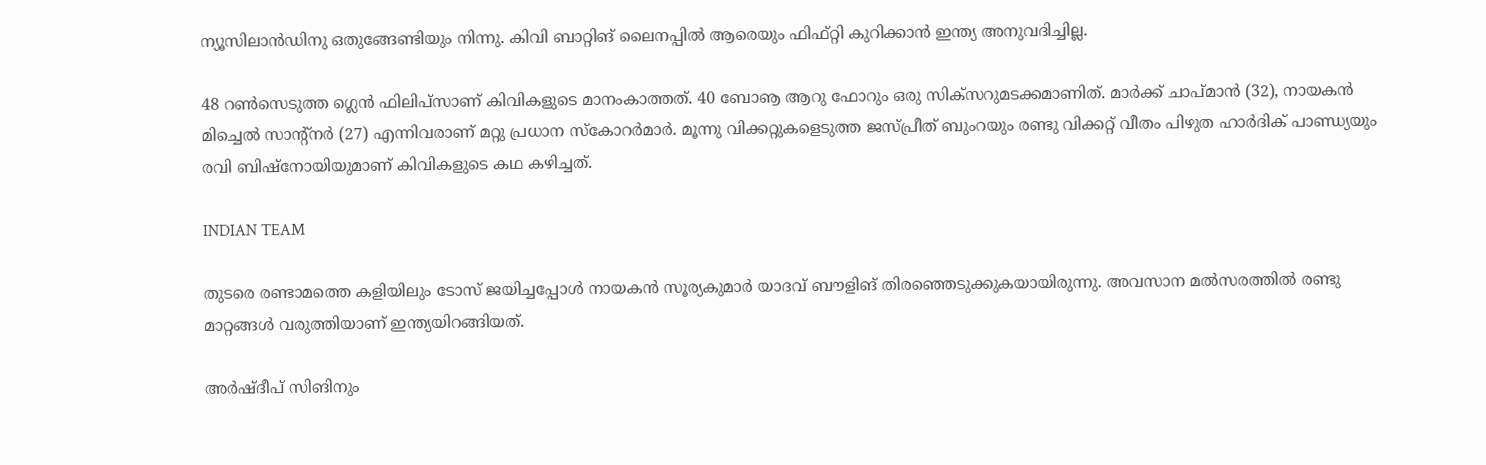ന്യൂസിലാന്‍ഡിനു ഒതുങ്ങേണ്ടിയും നിന്നു. കിവി ബാറ്റിങ് ലൈനപ്പില്‍ ആരെയും ഫിഫ്റ്റി കുറിക്കാന്‍ ഇന്ത്യ അനുവദിച്ചില്ല.

48 റണ്‍സെടുത്ത ഗ്ലെന്‍ ഫിലിപ്‌സാണ് കിവികളുടെ മാനംകാത്തത്. 40 ബോൡ ആറു ഫോറും ഒരു സിക്‌സറുമടക്കമാണിത്. മാര്‍ക്ക് ചാപ്മാന്‍ (32), നായകന്‍ മിച്ചെല്‍ സാന്റ്‌നര്‍ (27) എന്നിവരാണ് മറ്റു പ്രധാന സ്‌കോറര്‍മാര്‍. മൂന്നു വിക്കറ്റുകളെടുത്ത ജസ്പ്രീത് ബുംറയും രണ്ടു വിക്കറ്റ് വീതം പിഴുത ഹാര്‍ദിക് പാണ്ഡ്യയും രവി ബിഷ്‌നോയിയുമാണ് കിവികളുടെ കഥ കഴിച്ചത്.

INDIAN TEAM

തുടരെ രണ്ടാമത്തെ കളിയിലും ടോസ് ജയിച്ചപ്പോള്‍ നായകന്‍ സൂര്യകുമാര്‍ യാദവ് ബൗളിങ് തിരഞ്ഞെടുക്കുകയായിരുന്നു. അവസാന മല്‍സരത്തില്‍ രണ്ടു മാറ്റങ്ങള്‍ വരുത്തിയാണ് ഇന്ത്യയിറങ്ങിയത്.

അര്‍ഷ്ദീപ് സിങിനും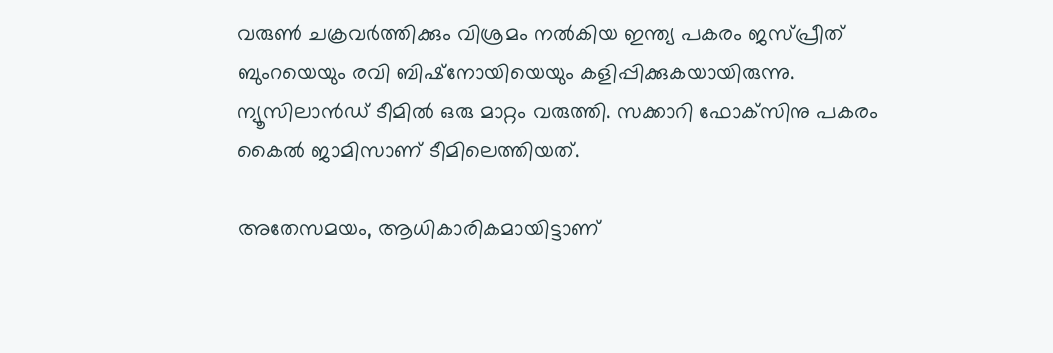വരുണ്‍ ചക്രവര്‍ത്തിക്കും വിശ്രമം നല്‍കിയ ഇന്ത്യ പകരം ജസ്പ്രീത് ബുംറയെയും രവി ബിഷ്‌നോയിയെയും കളിപ്പിക്കുകയായിരുന്നു. ന്യൂസിലാന്‍ഡ് ടീമില്‍ ഒരു മാറ്റം വരുത്തി. സക്കാറി ഫോക്‌സിനു പകരം കൈല്‍ ജാമിസാണ് ടീമിലെത്തിയത്.

അതേസമയം, ആധികാരികമായിട്ടാണ്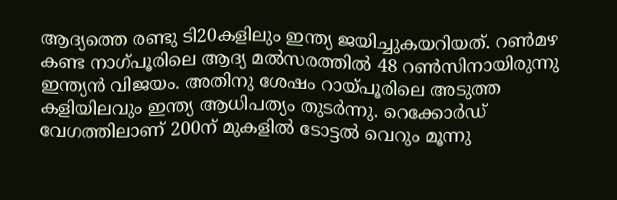ആദ്യത്തെ രണ്ടു ടി20കളിലും ഇന്ത്യ ജയിച്ചുകയറിയത്. റണ്‍മഴ കണ്ട നാഗ്പൂരിലെ ആദ്യ മല്‍സരത്തില്‍ 48 റണ്‍സിനായിരുന്നു ഇന്ത്യന്‍ വിജയം. അതിനു ശേഷം റായ്പൂരിലെ അടുത്ത കളിയിലവും ഇന്ത്യ ആധിപത്യം തുടര്‍ന്നു. റെക്കോര്‍ഡ് വേഗത്തിലാണ് 200ന് മുകളില്‍ ടോട്ടല്‍ വെറും മൂന്നു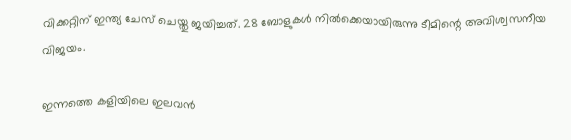വിക്കറ്റിന് ഇന്ത്യ ചേസ് ചെയ്തു ജയിച്ചത്. 28 ബോളുകള്‍ നില്‍ക്കെയായിരുന്നു ടീമിന്റെ അവിശ്വസനീയ വിജയം.

ഇന്നത്തെ കളിയിലെ ഇലവന്‍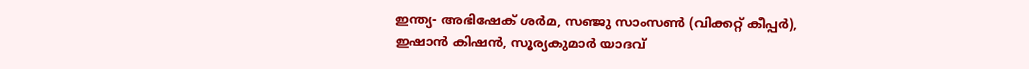ഇന്ത്യ- അഭിഷേക് ശര്‍മ, സഞ്ജു സാംസണ്‍ (വിക്കറ്റ് കീപ്പര്‍), ഇഷാന്‍ കിഷന്‍, സൂര്യകുമാര്‍ യാദവ്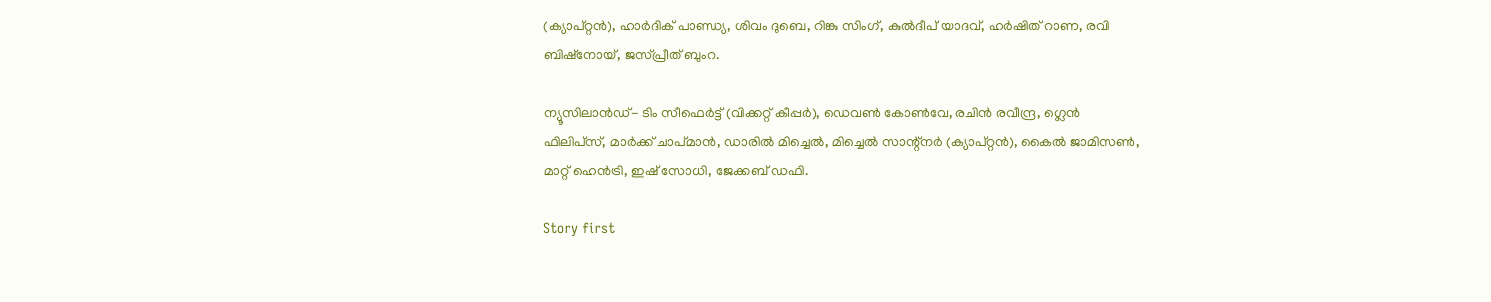(ക്യാപ്റ്റന്‍), ഹാര്‍ദിക് പാണ്ഡ്യ, ശിവം ദുബെ, റിങ്കു സിംഗ്, കുല്‍ദീപ് യാദവ്, ഹര്‍ഷിത് റാണ, രവി ബിഷ്‌നോയ്, ജസ്പ്രീത് ബുംറ.

ന്യൂസിലാന്‍ഡ്- ടിം സീഫെര്‍ട്ട് (വിക്കറ്റ് കീപ്പര്‍), ഡെവണ്‍ കോണ്‍വേ, രചിന്‍ രവീന്ദ്ര, ഗ്ലെന്‍ ഫിലിപ്‌സ്, മാര്‍ക്ക് ചാപ്മാന്‍, ഡാരില്‍ മിച്ചെല്‍, മിച്ചെല്‍ സാന്റ്‌നര്‍ (ക്യാപ്റ്റന്‍), കൈല്‍ ജാമിസണ്‍, മാറ്റ് ഹെന്‍ട്രി, ഇഷ് സോധി, ജേക്കബ് ഡഫി.

Story first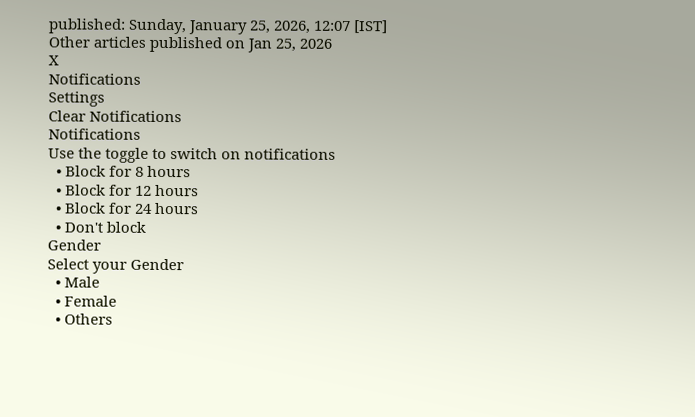published: Sunday, January 25, 2026, 12:07 [IST]
Other articles published on Jan 25, 2026
X
Notifications
Settings
Clear Notifications
Notifications
Use the toggle to switch on notifications
  • Block for 8 hours
  • Block for 12 hours
  • Block for 24 hours
  • Don't block
Gender
Select your Gender
  • Male
  • Female
  • Others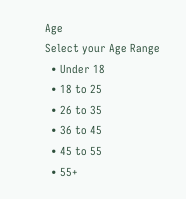Age
Select your Age Range
  • Under 18
  • 18 to 25
  • 26 to 35
  • 36 to 45
  • 45 to 55
  • 55+